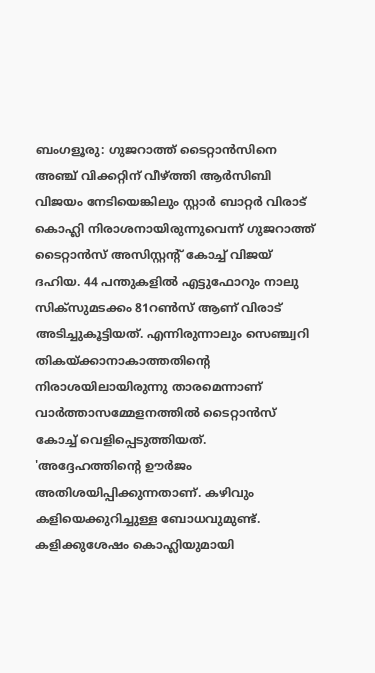ബംഗളൂരു: ഗുജറാത്ത് ടൈറ്റാൻസിനെ അഞ്ച് വിക്കറ്റിന് വീഴ്ത്തി ആർസിബി വിജയം നേടിയെങ്കിലും സ്റ്റാർ ബാറ്റർ വിരാട് കൊഹ്ലി നിരാശനായിരുന്നുവെന്ന് ഗുജറാത്ത് ടൈറ്റാൻസ് അസിസ്റ്റന്റ് കോച്ച് വിജയ് ദഹിയ. 44 പന്തുകളിൽ എട്ടുഫോറും നാലു സിക്സുമടക്കം 81റൺസ് ആണ് വിരാട് അടിച്ചുകൂട്ടിയത്. എന്നിരുന്നാലും സെഞ്ച്വറി തികയ്ക്കാനാകാത്തതിന്റെ നിരാശയിലായിരുന്നു താരമെന്നാണ് വാർത്താസമ്മേളനത്തിൽ ടൈറ്റാൻസ് കോച്ച് വെളിപ്പെടുത്തിയത്.
'അദ്ദേഹത്തിന്റെ ഊർജം അതിശയിപ്പിക്കുന്നതാണ്. കഴിവും കളിയെക്കുറിച്ചുള്ള ബോധവുമുണ്ട്. കളിക്കുശേഷം കൊഹ്ലിയുമായി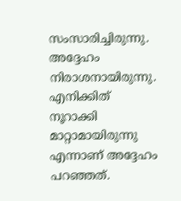സംസാരിച്ചിരുന്നു. അദ്ദേഹം നിരാശനായിരുന്നു. എനിക്കിത് നൂറാക്കി മാറ്റാമായിരുന്നു എന്നാണ് അദ്ദേഹം പറഞ്ഞത്.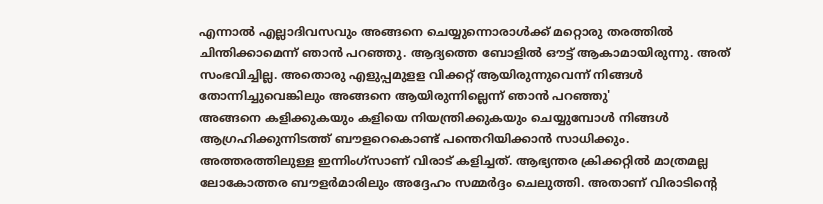എന്നാൽ എല്ലാദിവസവും അങ്ങനെ ചെയ്യുന്നൊരാൾക്ക് മറ്റൊരു തരത്തിൽ ചിന്തിക്കാമെന്ന് ഞാൻ പറഞ്ഞു. ആദ്യത്തെ ബോളിൽ ഔട്ട് ആകാമായിരുന്നു. അത് സംഭവിച്ചില്ല. അതൊരു എളുപ്പമുളള വിക്കറ്റ് ആയിരുന്നുവെന്ന് നിങ്ങൾ തോന്നിച്ചുവെങ്കിലും അങ്ങനെ ആയിരുന്നില്ലെന്ന് ഞാൻ പറഞ്ഞു'
അങ്ങനെ കളിക്കുകയും കളിയെ നിയന്ത്രിക്കുകയും ചെയ്യുമ്പോൾ നിങ്ങൾ ആഗ്രഹിക്കുന്നിടത്ത് ബൗളറെകൊണ്ട് പന്തെറിയിക്കാൻ സാധിക്കും. അത്തരത്തിലുള്ള ഇന്നിംഗ്സാണ് വിരാട് കളിച്ചത്. ആഭ്യന്തര ക്രിക്കറ്റിൽ മാത്രമല്ല ലോകോത്തര ബൗളർമാരിലും അദ്ദേഹം സമ്മർദ്ദം ചെലുത്തി. അതാണ് വിരാടിന്റെ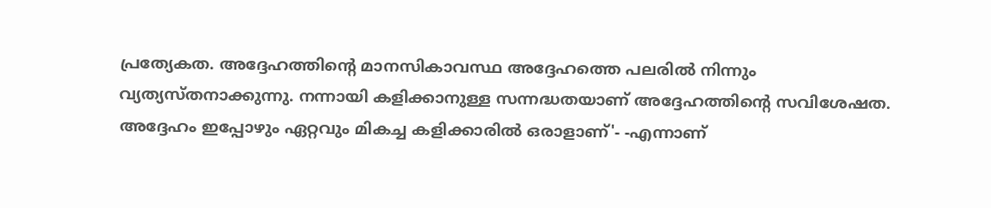പ്രത്യേകത. അദ്ദേഹത്തിന്റെ മാനസികാവസ്ഥ അദ്ദേഹത്തെ പലരിൽ നിന്നും വ്യത്യസ്തനാക്കുന്നു. നന്നായി കളിക്കാനുള്ള സന്നദ്ധതയാണ് അദ്ദേഹത്തിന്റെ സവിശേഷത. അദ്ദേഹം ഇപ്പോഴും ഏറ്റവും മികച്ച കളിക്കാരിൽ ഒരാളാണ്'- -എന്നാണ്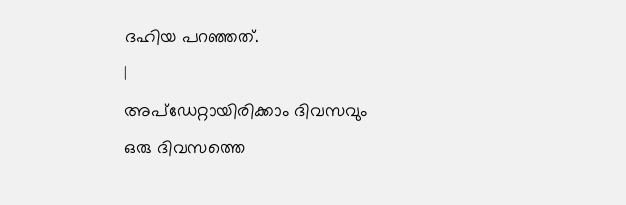ദഹിയ പറഞ്ഞത്.
|
അപ്ഡേറ്റായിരിക്കാം ദിവസവും
ഒരു ദിവസത്തെ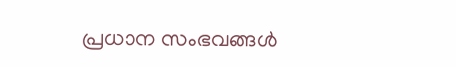പ്രധാന സംഭവങ്ങൾ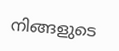നിങ്ങളുടെ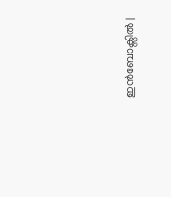ഇൻബോക്സിൽ |